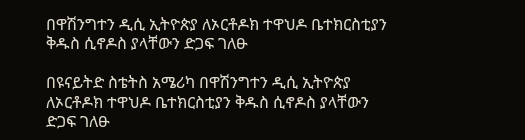በዋሽንግተን ዲሲ ኢትዮጵያ ለኦርቶዶክ ተዋህዶ ቤተክርስቲያን ቅዱስ ሲኖዶስ ያላቸውን ድጋፍ ገለፁ

በዩናይትድ ስቴትስ አሜሪካ በዋሽንግተን ዲሲ ኢትዮጵያ ለኦርቶዶክ ተዋህዶ ቤተክርስቲያን ቅዱስ ሲኖዶስ ያላቸውን ድጋፍ ገለፁ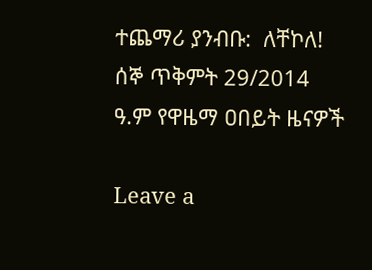ተጨማሪ ያንብቡ:  ለቸኮለ! ሰኞ ጥቅምት 29/2014 ዓ.ም የዋዜማ ዐበይት ዜናዎች

Leave a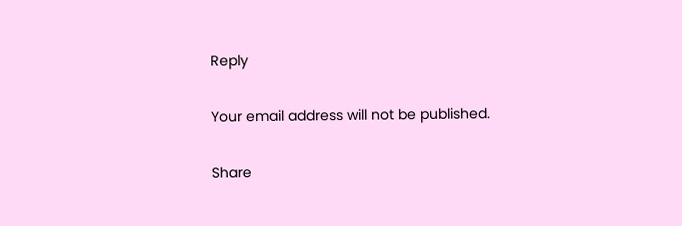Reply

Your email address will not be published.

Share